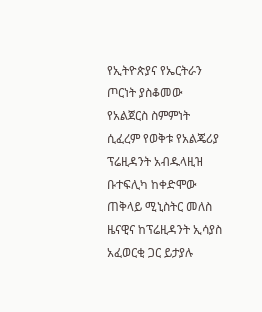የኢትዮጵያና የኤርትራን ጦርነት ያስቆመው የአልጀርስ ስምምነት ሲፈረም የወቅቱ የአልጄሪያ ፕሬዚዳንት አብዱላዚዝ ቡተፍሊካ ከቀድሞው ጠቅላይ ሚኒስትር መለስ ዜናዊና ከፕሬዚዳንት ኢሳያስ አፈወርቂ ጋር ይታያሉ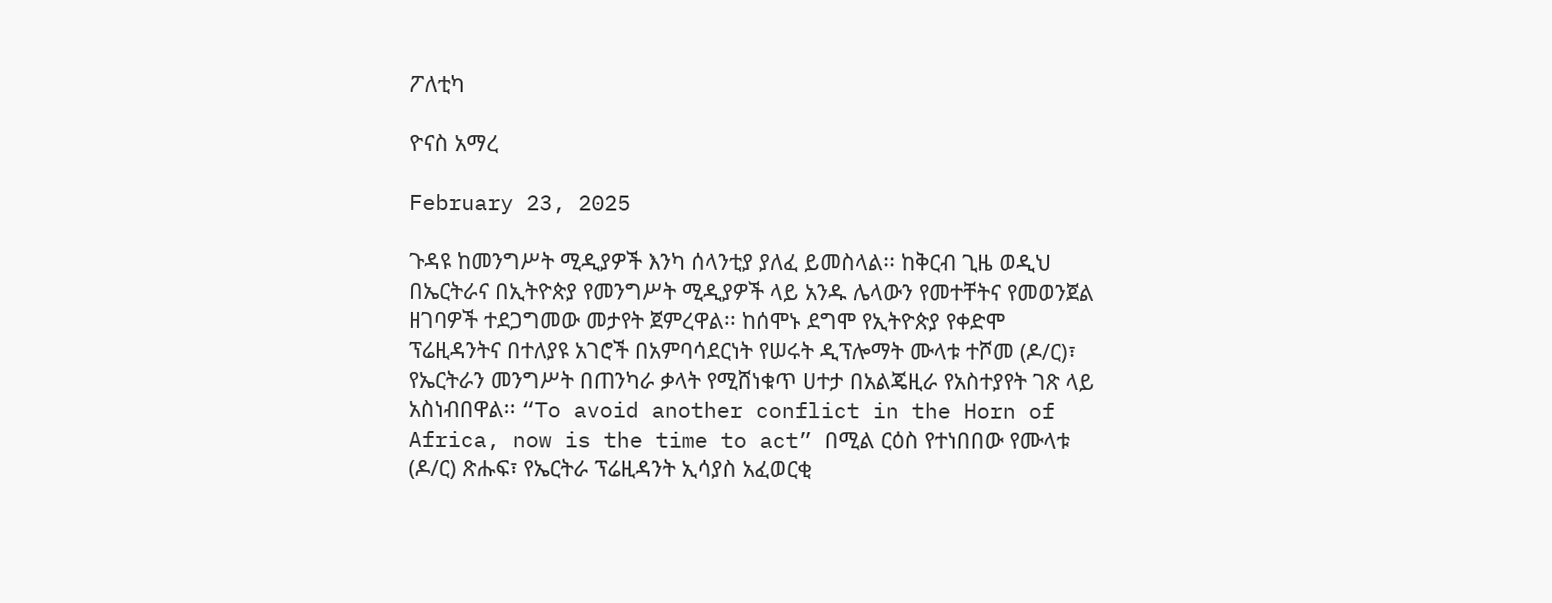ፖለቲካ

ዮናስ አማረ

February 23, 2025

ጉዳዩ ከመንግሥት ሚዲያዎች እንካ ሰላንቲያ ያለፈ ይመስላል፡፡ ከቅርብ ጊዜ ወዲህ በኤርትራና በኢትዮጵያ የመንግሥት ሚዲያዎች ላይ አንዱ ሌላውን የመተቸትና የመወንጀል ዘገባዎች ተደጋግመው መታየት ጀምረዋል፡፡ ከሰሞኑ ደግሞ የኢትዮጵያ የቀድሞ ፕሬዚዳንትና በተለያዩ አገሮች በአምባሳደርነት የሠሩት ዲፕሎማት ሙላቱ ተሾመ (ዶ/ር)፣ የኤርትራን መንግሥት በጠንካራ ቃላት የሚሸነቁጥ ሀተታ በአልጄዚራ የአስተያየት ገጽ ላይ አስነብበዋል፡፡ “To avoid another conflict in the Horn of Africa, now is the time to act” በሚል ርዕስ የተነበበው የሙላቱ (ዶ/ር) ጽሑፍ፣ የኤርትራ ፕሬዚዳንት ኢሳያስ አፈወርቂ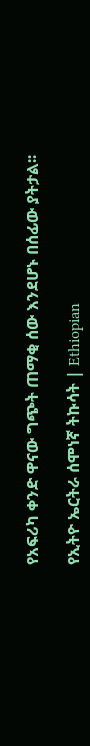የአፍሪካ ቀንድ ዋናው ግጭት ጠማቂ ሰው እንደሆኑ በሰፊው ያትታል፡፡

የኢትዮ ኤርትራ ሰሞነኛ ትኩሳት | Ethiopian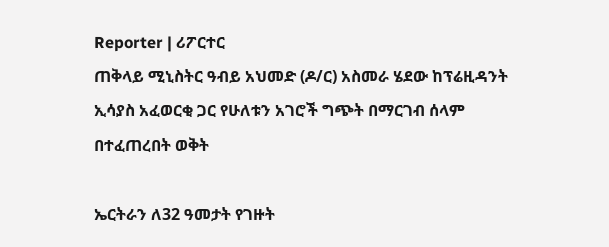Reporter | ሪፖርተር
ጠቅላይ ሚኒስትር ዓብይ አህመድ (ዶ/ር) አስመራ ሄደው ከፕሬዚዳንት ኢሳያስ አፈወርቂ ጋር የሁለቱን አገሮች ግጭት በማርገብ ሰላም በተፈጠረበት ወቅት

ኤርትራን ለ32 ዓመታት የገዙት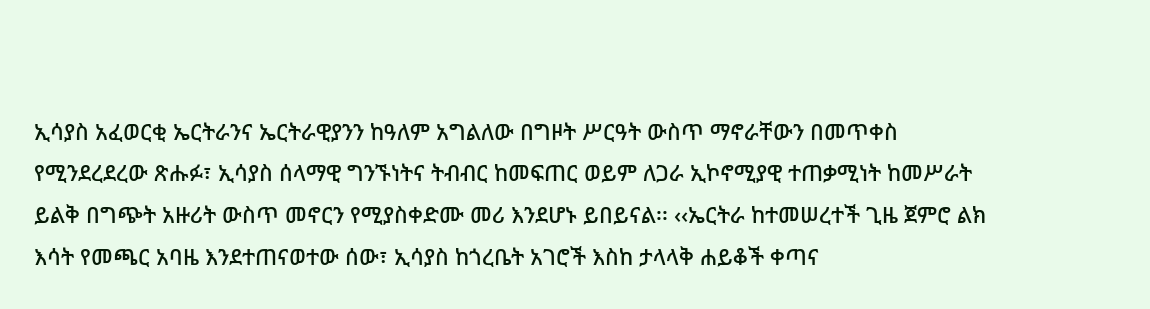ኢሳያስ አፈወርቂ ኤርትራንና ኤርትራዊያንን ከዓለም አግልለው በግዞት ሥርዓት ውስጥ ማኖራቸውን በመጥቀስ የሚንደረደረው ጽሑፉ፣ ኢሳያስ ሰላማዊ ግንኙነትና ትብብር ከመፍጠር ወይም ለጋራ ኢኮኖሚያዊ ተጠቃሚነት ከመሥራት ይልቅ በግጭት አዙሪት ውስጥ መኖርን የሚያስቀድሙ መሪ እንደሆኑ ይበይናል፡፡ ‹‹ኤርትራ ከተመሠረተች ጊዜ ጀምሮ ልክ እሳት የመጫር አባዜ እንደተጠናወተው ሰው፣ ኢሳያስ ከጎረቤት አገሮች እስከ ታላላቅ ሐይቆች ቀጣና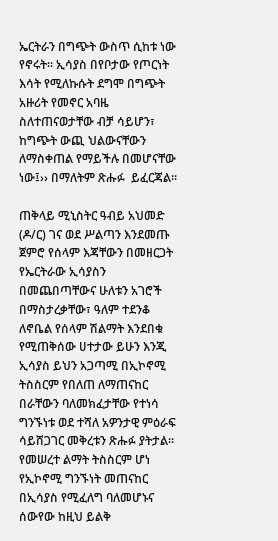ኤርትራን በግጭት ውስጥ ሲከቱ ነው የኖሩት፡፡ ኢሳያስ በየቦታው የጦርነት እሳት የሚለኩሱት ደግሞ በግጭት አዙሪት የመኖር አባዜ ስለተጠናወታቸው ብቻ ሳይሆን፣ ከግጭት ውጪ ህልውናቸውን ለማስቀጠል የማይችሉ በመሆናቸው ነው፤›› በማለትም ጽሑፉ  ይፈርጃል፡፡

ጠቅላይ ሚኒስትር ዓብይ አህመድ (ዶ/ር) ገና ወደ ሥልጣን እንደመጡ ጀምሮ የሰላም እጃቸውን በመዘርጋት የኤርትራው ኢሳያስን በመጨበጣቸውና ሁለቱን አገሮች በማስታረቃቸው፣ ዓለም ተደንቆ ለኖቤል የሰላም ሽልማት እንደበቁ የሚጠቅሰው ሀተታው ይሁን እንጂ ኢሳያስ ይህን አጋጣሚ በኢኮኖሚ ትስስርም የበለጠ ለማጠናከር በራቸውን ባለመክፈታቸው የተነሳ ግንኙነቱ ወደ ተሻለ አዎንታዊ ምዕራፍ ሳይሸጋገር መቅረቱን ጽሑፉ ያትታል፡፡ የመሠረተ ልማት ትስስርም ሆነ የኢኮኖሚ ግንኙነት መጠናከር በኢሳያስ የሚፈለግ ባለመሆኑና ሰውየው ከዚህ ይልቅ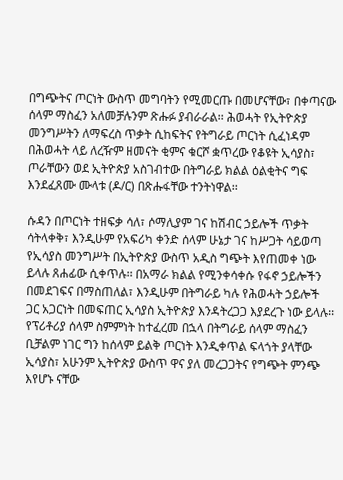በግጭትና ጦርነት ውስጥ መግባትን የሚመርጡ በመሆናቸው፣ በቀጣናው ሰላም ማስፈን አለመቻሉንም ጽሑፉ ያብራራል፡፡ ሕወሓት የኢትዮጵያ መንግሥትን ለማፍረስ ጥቃት ሲከፍትና የትግራይ ጦርነት ሲፈነዳም በሕወሓት ላይ ለረዥም ዘመናት ቂምና ቁርሾ ቋጥረው የቆዩት ኢሳያስ፣ ጦራቸውን ወደ ኢትዮጵያ አስገብተው በትግራይ ክልል ዕልቂትና ግፍ እንደፈጸሙ ሙላቱ (ዶ/ር) በጽሑፋቸው ተንትነዋል፡፡

ሱዳን በጦርነት ተዘፍቃ ሳለ፣ ሶማሊያም ገና ከሽብር ኃይሎች ጥቃት ሳትላቀቅ፣ እንዲሁም የአፍሪካ ቀንድ ሰላም ሁኔታ ገና ከሥጋት ሳይወጣ የኢሳያስ መንግሥት በኢትዮጵያ ውስጥ አዲስ ግጭት እየጠመቀ ነው ይላሉ ጸሐፊው ሲቀጥሉ፡፡ በአማራ ክልል የሚንቀሳቀሱ የፋኖ ኃይሎችን በመደገፍና በማስጠለል፣ እንዲሁም በትግራይ ካሉ የሕወሓት ኃይሎች ጋር አጋርነት በመፍጠር ኢሳያስ ኢትዮጵያ እንዳትረጋጋ እያደረጉ ነው ይላሉ፡፡ የፕሪቶሪያ ሰላም ስምምነት ከተፈረመ በኋላ በትግራይ ሰላም ማስፈን ቢቻልም ነገር ግን ከሰላም ይልቅ ጦርነት እንዲቀጥል ፍላጎት ያላቸው ኢሳያስ፣ አሁንም ኢትዮጵያ ውስጥ ዋና ያለ መረጋጋትና የግጭት ምንጭ እየሆኑ ናቸው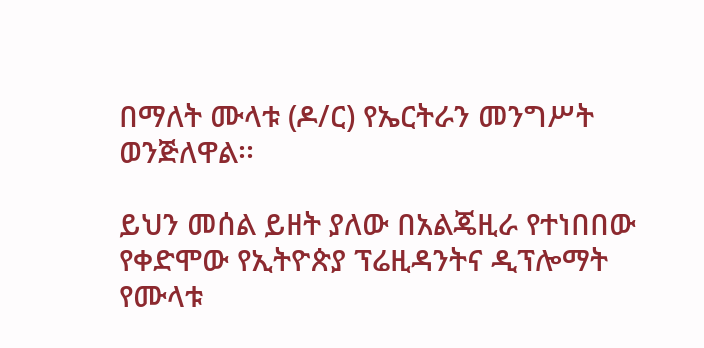በማለት ሙላቱ (ዶ/ር) የኤርትራን መንግሥት ወንጅለዋል፡፡

ይህን መሰል ይዘት ያለው በአልጄዚራ የተነበበው የቀድሞው የኢትዮጵያ ፕሬዚዳንትና ዲፕሎማት የሙላቱ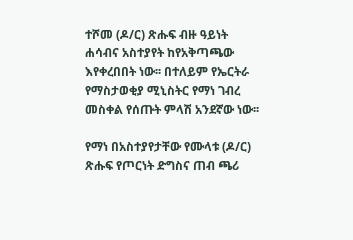ተሾመ (ዶ/ር) ጽሑፍ ብዙ ዓይነት ሐሳብና አስተያየት ከየአቅጣጫው እየቀረበበት ነው፡፡ በተለይም የኤርትራ የማስታወቂያ ሚኒስትር የማነ ገብረ መስቀል የሰጡት ምላሽ አንደኛው ነው፡፡

የማነ በአስተያየታቸው የሙላቱ (ዶ/ር) ጽሑፍ የጦርነት ድግስና ጠብ ጫሪ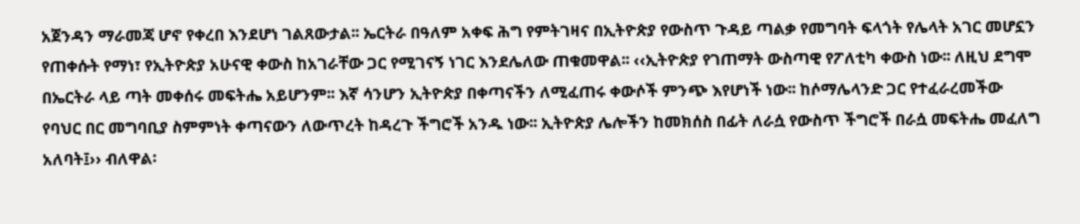አጀንዳን ማራመጃ ሆኖ የቀረበ እንደሆነ ገልጸውታል፡፡ ኤርትራ በዓለም አቀፍ ሕግ የምትገዛና በኢትዮጵያ የውስጥ ጉዳይ ጣልቃ የመግባት ፍላጎት የሌላት አገር መሆኗን የጠቀሱት የማነ፣ የኢትዮጵያ አሁናዊ ቀውስ ከአገራቸው ጋር የሚገናኝ ነገር እንደሌለው ጠቁመዋል፡፡ ‹‹ኢትዮጵያ የገጠማት ውስጣዊ የፖለቲካ ቀውስ ነው፡፡ ለዚህ ደግሞ በኤርትራ ላይ ጣት መቀሰሩ መፍትሔ አይሆንም፡፡ እኛ ሳንሆን ኢትዮጵያ በቀጣናችን ለሚፈጠሩ ቀውሶች ምንጭ እየሆነች ነው፡፡ ከሶማሌላንድ ጋር የተፈራረመችው የባህር በር መግባቢያ ስምምነት ቀጣናውን ለውጥረት ከዳረጉ ችግሮች አንዱ ነው፡፡ ኢትዮጵያ ሌሎችን ከመክሰስ በፊት ለራሷ የውስጥ ችግሮች በራሷ መፍትሔ መፈለግ አለባት፤›› ብለዋል፡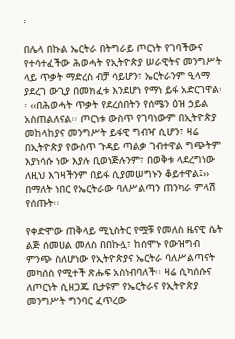፡

በሌላ በኩል ኤርትራ በትግራይ ጦርነት የገባችውና የተሳተፈችው ሕወሓት የኢትዮጵያ ሠራዊትና መንግሥት ላይ ጥቃት ማድረስ ብቻ ሳይሆን፣ ኤርትራንም ዒላማ ያደረገ ውጊያ በመክፈቱ እንደሆነ የማነ ይፋ አድርገዋል፡፡ ‹‹በሕወሓት ጥቃት የደረሰበትን የሰሜን ዕዝ ኃይል አስጠልለናል፡፡ ጦርነቱ ውስጥ የገባነውም በኢትዮጵያ መከላከያና መንግሥት ይፋዊ ግብዣ ሲሆን፣ ዛሬ በኢትዮጵያ የውስጥ ጉዳይ ጣልቃ ገብተዋል ግጭትም እያነሳሱ ነው እያሉ ቢወነጅሉንም፣ በወቅቱ ላደረግነው ለዚህ እገዛችንም በይፋ ሲያመሠግኑን ቆይተዋል፤›› በማለት ነበር የኤርትራው ባለሥልጣን ጠንካራ ምላሽ የሰጡት፡፡

የቀድሞው ጠቅላይ ሚኒስትር የሟቹ የመለስ ዜናዊ ሴት ልጅ ሰመሀል መለስ በበኩሏ፣ ከሰሞኑ የውዝግብ ምንጭ ስለሆነው የኢትዮጵያና ኤርትራ ባለሥልጣናት መካሰስ የሚተች ጽሑፍ አስነብባለች፡፡ ዛሬ ሲካሰሱና ለጦርነት ሲዘጋጁ ቢታዩም የኤርትራና የኢትዮጵያ መንግሥት ግንባር ፈጥረው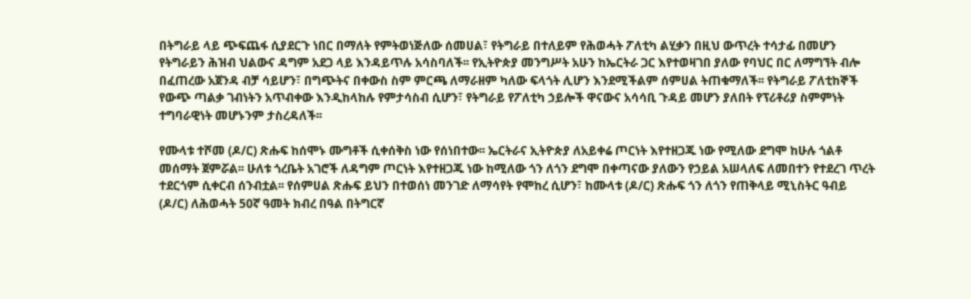በትግራይ ላይ ጭፍጨፋ ሲያደርጉ ነበር በማለት የምትወነጅለው ሰመሀል፣ የትግራይ በተለይም የሕወሓት ፖለቲካ ልሂቃን በዚህ ውጥረት ተሳታፊ በመሆን የትግራይን ሕዝብ ህልውና ዳግም አደጋ ላይ እንዳይጥሉ አሳስባለች፡፡ የኢትዮጵያ መንግሥት አሁን ከኤርትራ ጋር እየተወዛገበ ያለው የባህር በር ለማግኘት ብሎ በፈጠረው አጀንዳ ብቻ ሳይሆን፣ በግጭትና በቀውስ ስም ምርጫ ለማራዘም ካለው ፍላጎት ሊሆን እንደሚችልም ሰምሀል ትጠቁማለች፡፡ የትግራይ ፖለቲከኞች የውጭ ጣልቃ ገብነትን አጥብቀው እንዲከላከሉ የምታሳስብ ሲሆን፣ የትግራይ የፖለቲካ ኃይሎች ዋናውና አሳሳቢ ጉዳይ መሆን ያለበት የፕሪቶሪያ ስምምነት ተግባራዊነት መሆኑንም ታስረዳለች፡፡

የሙላቱ ተሾመ (ዶ/ር) ጽሑፍ ከሰሞኑ ሙግቶች ሲቀሰቅስ ነው የሰነበተው፡፡ ኤርትራና ኢትዮጵያ ለአይቀሬ ጦርነት እየተዘጋጁ ነው የሚለው ደግሞ ከሁሉ ጎልቶ መሰማት ጀምሯል፡፡ ሁለቱ ጎረቤት አገሮች ለዳግም ጦርነት እየተዘጋጁ ነው ከሚለው ጎን ለጎን ደግሞ በቀጣናው ያለውን የኃይል አሠላለፍ ለመበተን የተደረገ ጥረት ተደርጎም ሲቀርብ ሰንብቷል፡፡ የሰምሀል ጽሑፍ ይህን በተወሰነ መንገድ ለማሳየት የሞከረ ሲሆን፣ ከሙላቱ (ዶ/ር) ጽሑፍ ጎን ለጎን የጠቅላይ ሚኒስትር ዓብይ (ዶ/ር) ለሕወሓት 50ኛ ዓመት ክብረ በዓል በትግርኛ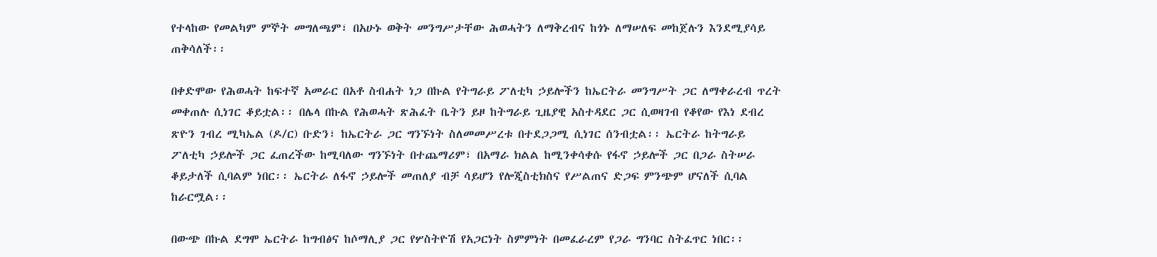የተላከው የመልካም ምኞት መግለጫም፣ በአሁኑ ወቅት መንግሥታቸው ሕወሓትን ለማቅረብና ከጎኑ ለማሠለፍ መከጀሉን እንደሚያሳይ ጠቅሳለች፡፡

በቀድሞው የሕወሓት ከፍተኛ አመራር በአቶ ስብሐት ነጋ በኩል የትግራይ ፖለቲካ ኃይሎችን ከኤርትራ መንግሥት ጋር ለማቀራረብ ጥረት መቀጠሉ ሲነገር ቆይቷል፡፡ በሌላ በኩል የሕወሓት ጽሕፈት ቤትን ይዞ ከትግራይ ጊዜያዊ አስተዳደር ጋር ሲወዛገብ የቆየው የእነ ደብረ ጽዮን ገብረ ሚካኤል (ዶ/ር) ቡድን፣ ከኤርትራ ጋር ግንኙነት ስለመመሥረቱ በተደጋጋሚ ሲነገር ሰንብቷል፡፡ ኤርትራ ከትግራይ ፖለቲካ ኃይሎች ጋር ፈጠረችው ከሚባለው ግንኙነት በተጨማሪም፣ በአማራ ክልል ከሚንቀሳቀሱ የፋኖ ኃይሎች ጋር በጋራ ስትሠራ ቆይታለች ሲባልም ነበር፡፡ ኤርትራ ለፋኖ ኃይሎች መጠለያ ብቻ ሳይሆን የሎጂስቲክስና የሥልጠና ድጋፍ ምንጭም ሆናለች ሲባል ከራርሟል፡፡

በውጭ በኩል ደግሞ ኤርትራ ከግብፅና ከሶማሊያ ጋር የሦስትዮሽ የአጋርነት ስምምነት በመፈራረም የጋራ ግንባር ስትፈጥር ነበር፡፡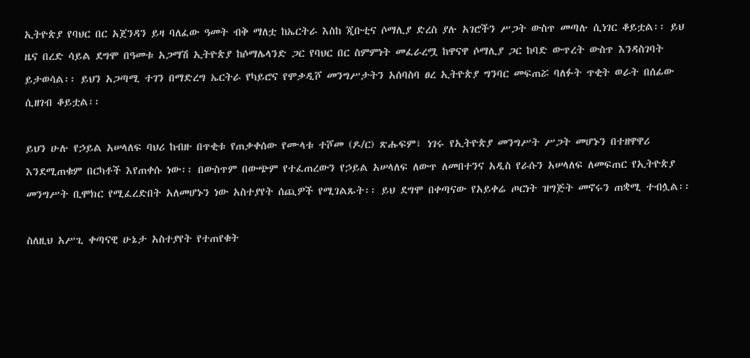ኢትዮጵያ የባህር በር አጀንዳን ይዛ ባለፈው ዓመት ብቅ ማለቷ ከኤርትራ እስከ ጂቡቲና ሶማሊያ ድረስ ያሉ አገሮችን ሥጋት ውስጥ መጣሉ ሲነገር ቆይቷል፡፡ ይህ ዜና በረድ ሳይል ደግሞ በዓመቱ አጋማሽ ኢትዮጵያ ከሶማሌላንድ ጋር የባህር በር ስምምነት መፈራረሟ ከዋናዋ ሶማሊያ ጋር ከባድ ውጥረት ውስጥ እንዳስገባት ይታወሳል፡፡ ይህን አጋጣሚ ተገን በማድረግ ኤርትራ የካይሮና የሞቃዲሾ መንግሥታትን አሰባስባ ፀረ ኢትዮጵያ ግንባር መፍጠሯ ባለፉት ጥቂት ወራት በሰፊው ሲዘገብ ቆይቷል፡፡

ይህን ሁሉ የኃይል አሠላለፍ ባህሪ ከብዙ በጥቂቱ የጠቃቀሰው የሙላቱ ተሾመ (ዶ/ር) ጽሑፍም፣ ነገሩ የኢትዮጵያ መንግሥት ሥጋት መሆኑን በተዘዋዋሪ እንደሚጠቁም በርካቶች እየጠቀሱ ነው፡፡ በውስጥም በውጭም የተፈጠረውን የኃይል አሠላለፍ ለውጥ ለመበተንና አዲስ የራሱን አሠላለፍ ለመፍጠር የኢትዮጵያ መንግሥት ቢሞክር የሚፈረድበት አለመሆኑን ነው አስተያየት ሰጪዎች የሚገልጹት፡፡ ይህ ደግሞ በቀጣናው የአይቀሬ ጦርነት ዝግጅት መኖሩን ጠቋሚ ተብሏል፡፡

ስለዚህ አሥጊ ቀጣናዊ ሁኔታ አስተያየት የተጠየቁት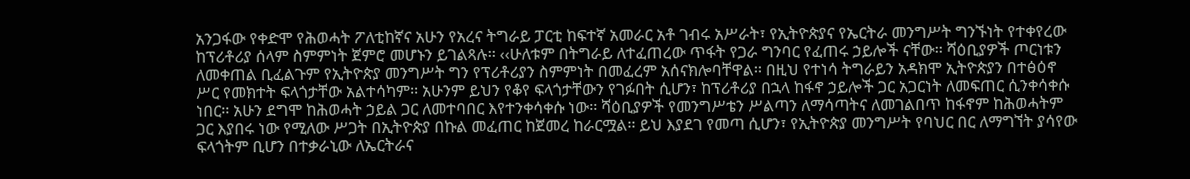አንጋፋው የቀድሞ የሕወሓት ፖለቲከኛና አሁን የአረና ትግራይ ፓርቲ ከፍተኛ አመራር አቶ ገብሩ አሥራት፣ የኢትዮጵያና የኤርትራ መንግሥት ግንኙነት የተቀየረው ከፕሪቶሪያ ሰላም ስምምነት ጀምሮ መሆኑን ይገልጻሉ፡፡ ‹‹ሁለቱም በትግራይ ለተፈጠረው ጥፋት የጋራ ግንባር የፈጠሩ ኃይሎች ናቸው፡፡ ሻዕቢያዎች ጦርነቱን ለመቀጠል ቢፈልጉም የኢትዮጵያ መንግሥት ግን የፕሪቶሪያን ስምምነት በመፈረም አሰናክሎባቸዋል፡፡ በዚህ የተነሳ ትግራይን አዳክሞ ኢትዮጵያን በተፅዕኖ ሥር የመክተት ፍላጎታቸው አልተሳካም፡፡ አሁንም ይህን የቆየ ፍላጎታቸውን የገፉበት ሲሆን፣ ከፕሪቶሪያ በኋላ ከፋኖ ኃይሎች ጋር አጋርነት ለመፍጠር ሲንቀሳቀሱ ነበር፡፡ አሁን ደግሞ ከሕወሓት ኃይል ጋር ለመተባበር እየተንቀሳቀሱ ነው፡፡ ሻዕቢያዎች የመንግሥቴን ሥልጣን ለማሳጣትና ለመገልበጥ ከፋኖም ከሕወሓትም ጋር እያበሩ ነው የሚለው ሥጋት በኢትዮጵያ በኩል መፈጠር ከጀመረ ከራርሟል፡፡ ይህ እያደገ የመጣ ሲሆን፣ የኢትዮጵያ መንግሥት የባህር በር ለማግኘት ያሳየው ፍላጎትም ቢሆን በተቃራኒው ለኤርትራና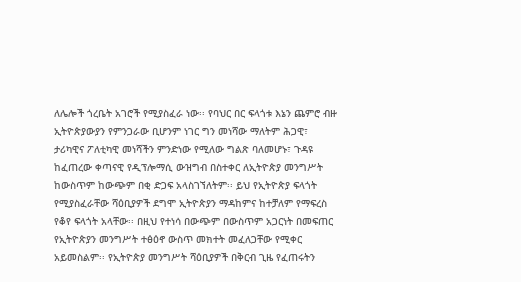ለሌሎች ጎረቤት አገሮች የሚያስፈራ ነው፡፡ የባህር በር ፍላጎቱ እኔን ጨምሮ ብዙ ኢትዮጵያውያን የምንጋራው ቢሆንም ነገር ግን መነሻው ማለትም ሕጋዊ፣ ታሪካዊና ፖለቲካዊ መነሻችን ምንድነው የሚለው ግልጽ ባለመሆኑ፣ ጉዳዩ ከፈጠረው ቀጣናዊ የዲፕሎማሲ ውዝግብ በስተቀር ለኢትዮጵያ መንግሥት ከውስጥም ከውጭም በቂ ድጋፍ አላስገኘለትም፡፡ ይህ የኢትዮጵያ ፍላጎት የሚያስፈራቸው ሻዕቢያዎች ደግሞ ኢትዮጵያን ማዳከምና ከተቻለም የማፍረስ የቆየ ፍላጎት አላቸው፡፡ በዚህ የተነሳ በውጭም በውስጥም አጋርነት በመፍጠር የኢትዮጵያን መንግሥት ተፅዕኖ ውስጥ መክተት መፈለጋቸው የሚቀር አይመስልም፡፡ የኢትዮጵያ መንግሥት ሻዕቢያዎች በቅርብ ጊዜ የፈጠሩትን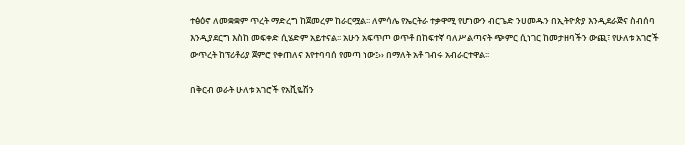ተፅዕኖ ለመቋቋም ጥረት ማድረግ ከጀመረም ከራርሟል፡፡ ለምሳሌ የኤርትራ ተቃዋሚ የሆነውን ብርጌድ ንሀመዱን በኢትዮጵያ እንዲደራጅና ስብሰባ እንዲያደርግ እስከ መፍቀድ ሲሄድም አይተናል፡፡ አሁን አፍጥጦ ወጥቶ በከፍተኛ ባለሥልጣናት ጭምር ሲነገር ከመታዘባችን ውጪ፣ የሁለቱ አገሮች ውጥረት ከፕሪቶሪያ ጀምሮ የቀጠለና እየተባባሰ የመጣ ነው፤›› በማለት አቶ ገብሩ አብራርተዋል፡፡

በቅርብ ወራት ሁለቱ አገሮች የአቪዬሽን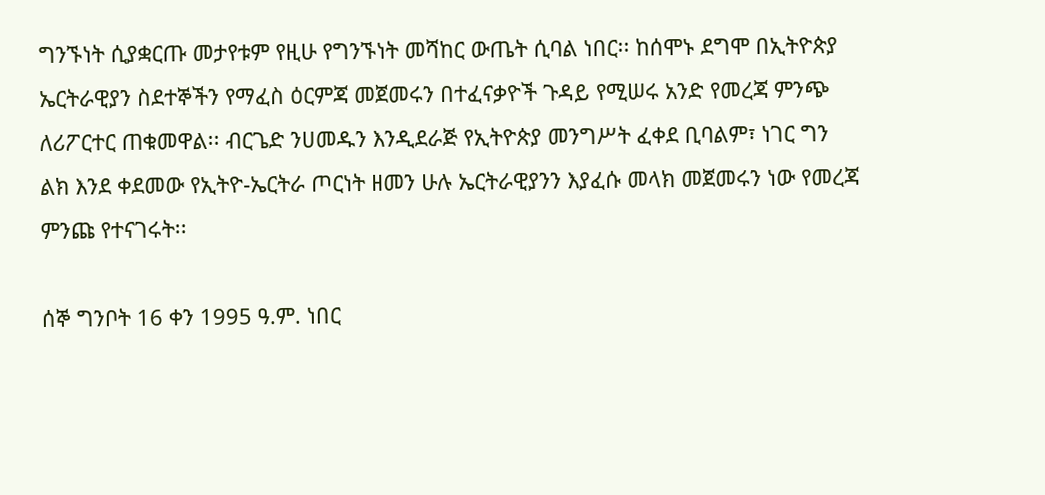ግንኙነት ሲያቋርጡ መታየቱም የዚሁ የግንኙነት መሻከር ውጤት ሲባል ነበር፡፡ ከሰሞኑ ደግሞ በኢትዮጵያ ኤርትራዊያን ስደተኞችን የማፈስ ዕርምጃ መጀመሩን በተፈናቃዮች ጉዳይ የሚሠሩ አንድ የመረጃ ምንጭ ለሪፖርተር ጠቁመዋል፡፡ ብርጌድ ንሀመዱን እንዲደራጅ የኢትዮጵያ መንግሥት ፈቀደ ቢባልም፣ ነገር ግን ልክ እንደ ቀደመው የኢትዮ-ኤርትራ ጦርነት ዘመን ሁሉ ኤርትራዊያንን እያፈሱ መላክ መጀመሩን ነው የመረጃ ምንጩ የተናገሩት፡፡

ሰኞ ግንቦት 16 ቀን 1995 ዓ.ም. ነበር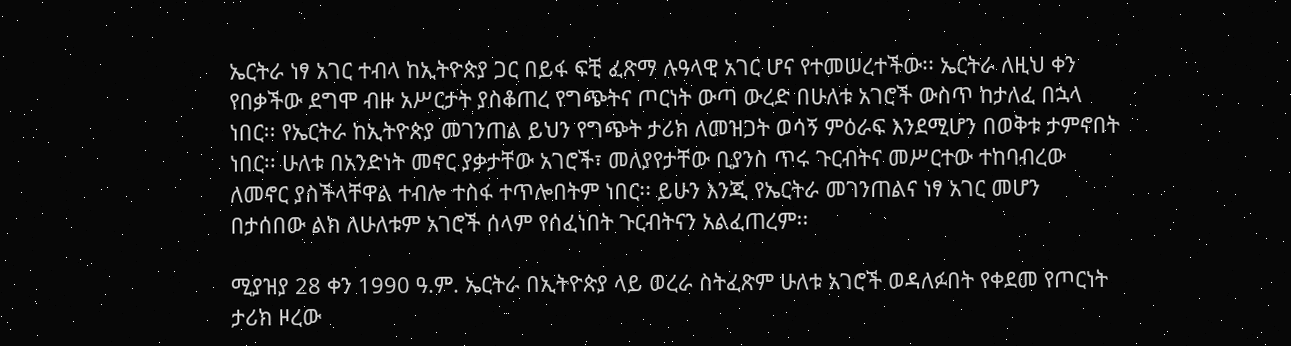ኤርትራ ነፃ አገር ተብላ ከኢትዮጵያ ጋር በይፋ ፍቺ ፈጽማ ሉዓላዊ አገር ሆና የተመሠረተችው፡፡ ኤርትራ ለዚህ ቀን የበቃችው ደግሞ ብዙ አሥርታት ያስቆጠረ የግጭትና ጦርነት ውጣ ውረድ በሁለቱ አገሮች ውስጥ ከታለፈ በኋላ ነበር፡፡ የኤርትራ ከኢትዮጵያ መገንጠል ይህን የግጭት ታሪክ ለመዝጋት ወሳኝ ምዕራፍ እንደሚሆን በወቅቱ ታምኖበት ነበር፡፡ ሁለቱ በአንድነት መኖር ያቃታቸው አገሮች፣ መለያየታቸው ቢያንስ ጥሩ ጉርብትና መሥርተው ተከባብረው ለመኖር ያስችላቸዋል ተብሎ ተስፋ ተጥሎበትም ነበር፡፡ ይሁን እንጂ የኤርትራ መገንጠልና ነፃ አገር መሆን በታሰበው ልክ ለሁለቱም አገሮች ሰላም የሰፈነበት ጉርብትናን አልፈጠረም፡፡

ሚያዝያ 28 ቀን 1990 ዓ.ም. ኤርትራ በኢትዮጵያ ላይ ወረራ ስትፈጽም ሁለቱ አገሮች ወዳለፉበት የቀደመ የጦርነት ታሪክ ዞረው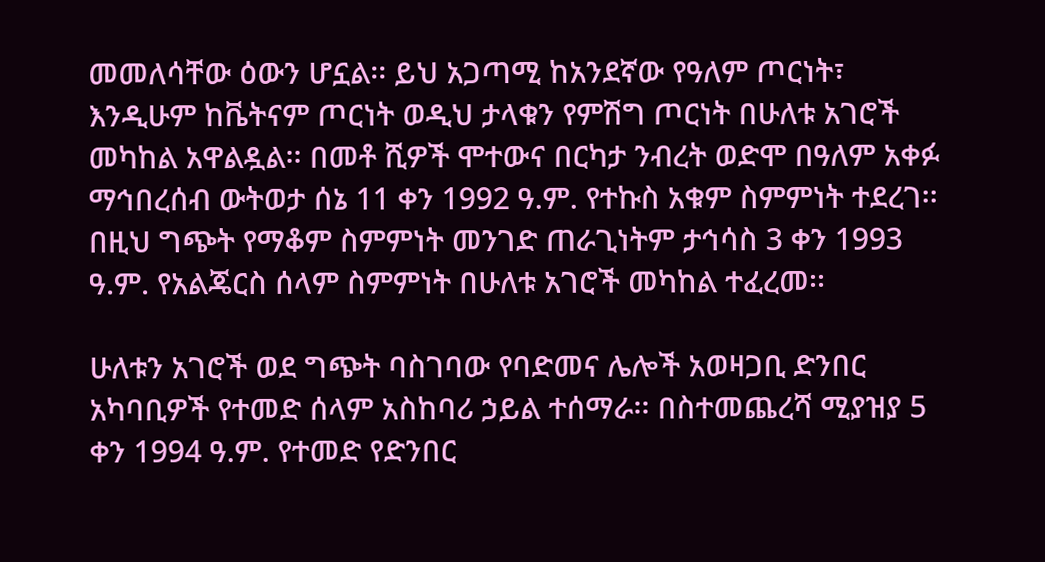መመለሳቸው ዕውን ሆኗል፡፡ ይህ አጋጣሚ ከአንደኛው የዓለም ጦርነት፣ እንዲሁም ከቬትናም ጦርነት ወዲህ ታላቁን የምሽግ ጦርነት በሁለቱ አገሮች መካከል አዋልዷል፡፡ በመቶ ሺዎች ሞተውና በርካታ ንብረት ወድሞ በዓለም አቀፉ ማኅበረሰብ ውትወታ ሰኔ 11 ቀን 1992 ዓ.ም. የተኩስ አቁም ስምምነት ተደረገ፡፡ በዚህ ግጭት የማቆም ስምምነት መንገድ ጠራጊነትም ታኅሳስ 3 ቀን 1993 ዓ.ም. የአልጄርስ ሰላም ስምምነት በሁለቱ አገሮች መካከል ተፈረመ፡፡

ሁለቱን አገሮች ወደ ግጭት ባስገባው የባድመና ሌሎች አወዛጋቢ ድንበር አካባቢዎች የተመድ ሰላም አስከባሪ ኃይል ተሰማራ፡፡ በስተመጨረሻ ሚያዝያ 5 ቀን 1994 ዓ.ም. የተመድ የድንበር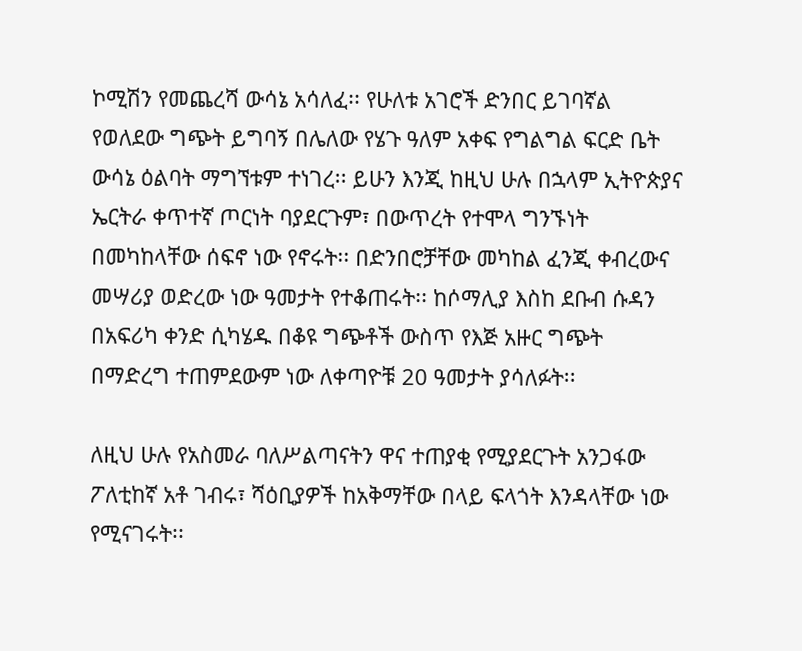ኮሚሽን የመጨረሻ ውሳኔ አሳለፈ፡፡ የሁለቱ አገሮች ድንበር ይገባኛል የወለደው ግጭት ይግባኝ በሌለው የሄጉ ዓለም አቀፍ የግልግል ፍርድ ቤት ውሳኔ ዕልባት ማግኘቱም ተነገረ፡፡ ይሁን እንጂ ከዚህ ሁሉ በኋላም ኢትዮጵያና ኤርትራ ቀጥተኛ ጦርነት ባያደርጉም፣ በውጥረት የተሞላ ግንኙነት በመካከላቸው ሰፍኖ ነው የኖሩት፡፡ በድንበሮቻቸው መካከል ፈንጂ ቀብረውና መሣሪያ ወድረው ነው ዓመታት የተቆጠሩት፡፡ ከሶማሊያ እስከ ደቡብ ሱዳን በአፍሪካ ቀንድ ሲካሄዱ በቆዩ ግጭቶች ውስጥ የእጅ አዙር ግጭት በማድረግ ተጠምደውም ነው ለቀጣዮቹ 20 ዓመታት ያሳለፉት፡፡

ለዚህ ሁሉ የአስመራ ባለሥልጣናትን ዋና ተጠያቂ የሚያደርጉት አንጋፋው ፖለቲከኛ አቶ ገብሩ፣ ሻዕቢያዎች ከአቅማቸው በላይ ፍላጎት እንዳላቸው ነው የሚናገሩት፡፡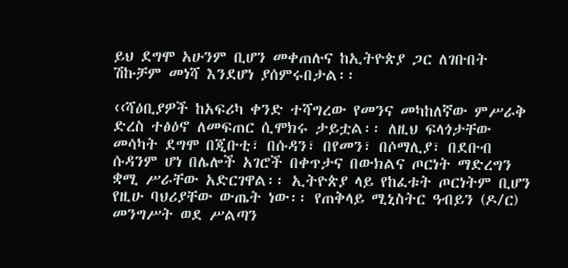ይህ ደግሞ አሁንም ቢሆን መቀጠሉና ከኢትዮጵያ ጋር ለገቡበት ሽኩቻም መነሻ እንደሆነ ያሰምሩበታል፡፡

‹‹ሻዕቢያዎች ከአፍሪካ ቀንድ ተሻግረው የመንና መካከለኛው ምሥራቅ ድረስ ተፅዕኖ ለመፍጠር ሲሞክሩ ታይቷል፡፡ ለዚህ ፍላጎታቸው መሳካት ደግሞ በጂቡቲ፣ በሱዳን፣ በየመን፣ በሶማሊያ፣ በደቡብ ሱዳንም ሆነ በሌሎች አገሮች በቀጥታና በውክልና ጦርነት ማድረግን ቋሚ ሥራቸው አድርገዋል፡፡ ኢትዮጵያ ላይ የከፈቱት ጦርነትም ቢሆን የዚሁ ባህሪያቸው ውጤት ነው፡፡ የጠቅላይ ሚኒስትር ዓብይን (ዶ/ር) መንግሥት ወደ ሥልጣን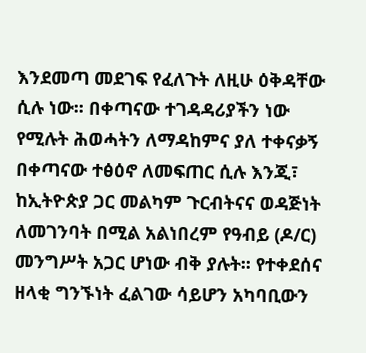እንደመጣ መደገፍ የፈለጉት ለዚሁ ዕቅዳቸው ሲሉ ነው፡፡ በቀጣናው ተገዳዳሪያችን ነው የሚሉት ሕወሓትን ለማዳከምና ያለ ተቀናቃኝ በቀጣናው ተፅዕኖ ለመፍጠር ሲሉ እንጂ፣ ከኢትዮጵያ ጋር መልካም ጉርብትናና ወዳጅነት ለመገንባት በሚል አልነበረም የዓብይ (ዶ/ር) መንግሥት አጋር ሆነው ብቅ ያሉት፡፡ የተቀደሰና ዘላቂ ግንኙነት ፈልገው ሳይሆን አካባቢውን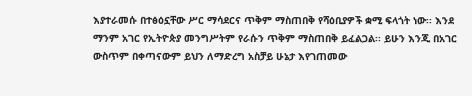እያተራመሱ በተፅዕኗቸው ሥር ማሳደርና ጥቅም ማስጠበቅ የሻዕቢያዎች ቋሚ ፍላጎት ነው፡፡ እንደ ማንም አገር የኢትዮጵያ መንግሥትም የራሱን ጥቅም ማስጠበቅ ይፈልጋል፡፡ ይሁን እንጂ በአገር ውስጥም በቀጣናውም ይህን ለማድረግ አስቻይ ሁኔታ እየገጠመው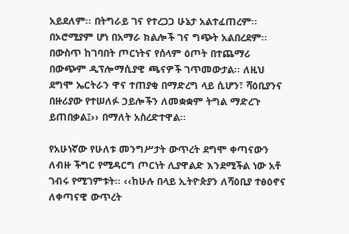አይደለም፡፡ በትግራይ ገና የተረጋጋ ሁኔታ አልተፈጠረም፡፡ በኦሮሚያም ሆነ በአማራ ክልሎች ገና ግጭት አልበረደም፡፡ በውስጥ ከገባበት ጦርነትና የሰላም ዕጦት በተጨማሪ በውጭም ዲፕሎማሲያዊ ጫናዎች ገጥመውታል፡፡ ለዚህ ደግሞ ኤርትራን ዋና ተጠያቂ በማድረግ ላይ ሲሆን፣ ሻዕቢያንና በዙሪያው የተሠለፉ ኃይሎችን ለመቋቋም ትግል ማድረጉ ይጠበቃል፤›› በማለት አስረድተዋል፡፡

የአሁነኛው የሁለቱ መንግሥታት ውጥረት ደግሞ ቀጣናውን ለብዙ ችግር የሚዳርግ ጦርነት ሊያዋልድ እንደሚችል ነው አቶ ገብሩ የሚገምቱት፡፡ ‹‹ከሁሉ በላይ ኢትዮጵያን ለሻዕቢያ ተፅዕኖና ለቀጣናዊ ውጥረት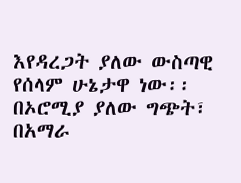እየዳረጋት ያለው ውስጣዊ የሰላም ሁኔታዋ ነው፡፡ በኦሮሚያ ያለው ግጭት፣ በአማራ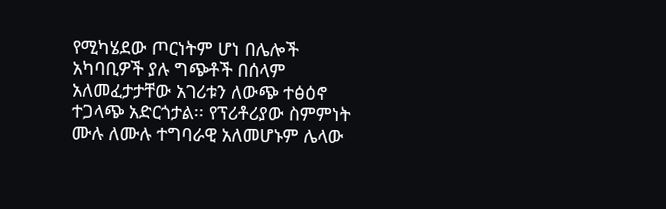የሚካሄደው ጦርነትም ሆነ በሌሎች አካባቢዎች ያሉ ግጭቶች በሰላም አለመፈታታቸው አገሪቱን ለውጭ ተፅዕኖ ተጋላጭ አድርጎታል፡፡ የፕሪቶሪያው ስምምነት ሙሉ ለሙሉ ተግባራዊ አለመሆኑም ሌላው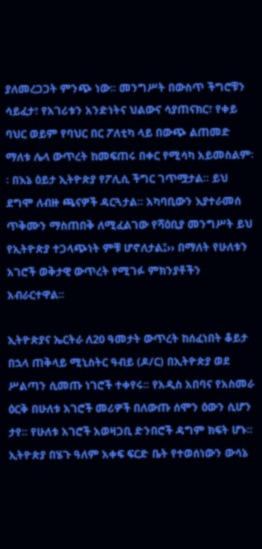ያለመረጋጋት ምንጭ ነው፡፡ መንግሥት በውስጥ ችግሮቹን ሳይፈታ፣ የአገሪቱን አንድነትና ህልውና ሳያጠናክር፣ የቀይ ባህር ወይም የባህር በር ፖለቲካ ላይ በውጭ ልጠመድ ማለቱ ሌላ ውጥረት ከመፍጠሩ በቀር የሚሳካ አይመስልም፡፡ በእኔ ዕይታ ኢትዮጵያ የፖሊሲ ችግር ገጥሟታል፡፡ ይህ ደግሞ ለብዙ ጫናዎች ዳርጓታል፡፡ አካባቢውን እያተራመሰ ጥቅሙን ማስጠበቅ ለሚፈልገው የሻዕቢያ መንግሥት ይህ የኢትዮጵያ ተጋላጭነት ምቹ ሆኖለታል፤›› በማለት የሁለቱን አገሮች ወቅታዊ ውጥረት የሚገፉ ምክንያቶችን አብራርተዋል፡፡

ኢትዮጵያና ኤርትራ ለ20 ዓመታት ውጥረት ከሰፈነበት ቆይታ በኋላ ጠቅላይ ሚኒስትር ዓብይ (ዶ/ር) በኢትዮጵያ ወደ ሥልጣን ሲመጡ ነገሮች ተቀየሩ፡፡ የአዲስ አበባና የአስመራ ዕርቅ በሁለቱ አገሮች መሪዎች በለውጡ ሰሞን ዕውን ሲሆን ታየ፡፡ የሁለቱ አገሮች አወዛጋቢ ድንበሮች ዳግም ክፍት ሆኑ፡፡ ኢትዮጵያ በሄጉ ዓለም አቀፍ ፍርድ ቤት የተወሰነውን ውሳኔ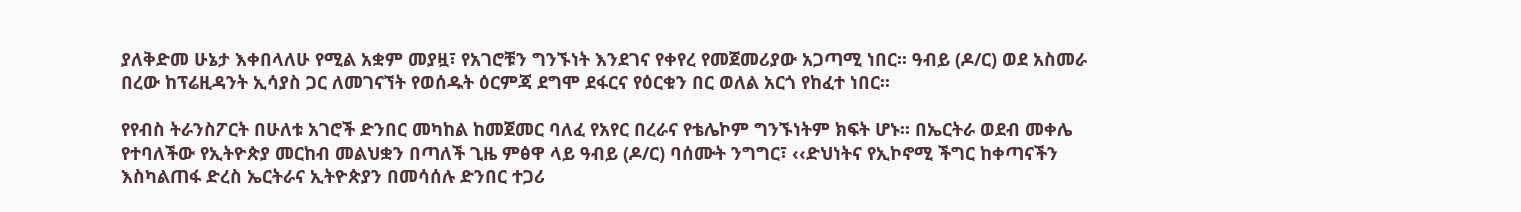ያለቅድመ ሁኔታ እቀበላለሁ የሚል አቋም መያዟ፣ የአገሮቹን ግንኙነት እንደገና የቀየረ የመጀመሪያው አጋጣሚ ነበር፡፡ ዓብይ (ዶ/ር) ወደ አስመራ በረው ከፕሬዚዳንት ኢሳያስ ጋር ለመገናኘት የወሰዱት ዕርምጃ ደግሞ ደፋርና የዕርቁን በር ወለል አርጎ የከፈተ ነበር፡፡

የየብስ ትራንስፖርት በሁለቱ አገሮች ድንበር መካከል ከመጀመር ባለፈ የአየር በረራና የቴሌኮም ግንኙነትም ክፍት ሆኑ፡፡ በኤርትራ ወደብ መቀሌ የተባለችው የኢትዮጵያ መርከብ መልህቋን በጣለች ጊዜ ምፅዋ ላይ ዓብይ (ዶ/ር) ባሰሙት ንግግር፣ ‹‹ድህነትና የኢኮኖሚ ችግር ከቀጣናችን እስካልጠፋ ድረስ ኤርትራና ኢትዮጵያን በመሳሰሉ ድንበር ተጋሪ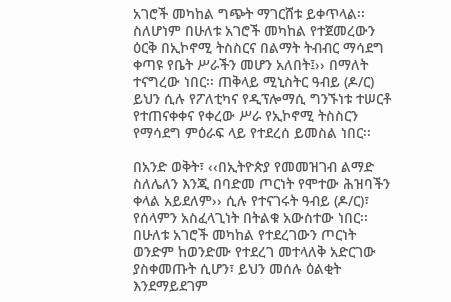አገሮች መካከል ግጭት ማገርሸቱ ይቀጥላል፡፡ ስለሆነም በሁለቱ አገሮች መካከል የተጀመረውን ዕርቅ በኢኮኖሚ ትስስርና በልማት ትብብር ማሳደግ ቀጣዩ የቤት ሥራችን መሆን አለበት፤›› በማለት ተናግረው ነበር፡፡ ጠቅላይ ሚኒስትር ዓብይ (ዶ/ር) ይህን ሲሉ የፖለቲካና የዲፕሎማሲ ግንኙነቱ ተሠርቶ የተጠናቀቀና የቀረው ሥራ የኢኮኖሚ ትስስርን የማሳደግ ምዕራፍ ላይ የተደረሰ ይመስል ነበር፡፡

በአንድ ወቅት፣ ‹‹በኢትዮጵያ የመመዝገብ ልማድ ስለሌለን እንጂ በባድመ ጦርነት የሞተው ሕዝባችን ቀላል አይደለም›› ሲሉ የተናገሩት ዓብይ (ዶ/ር)፣ የሰላምን አስፈላጊነት በትልቁ አውስተው ነበር፡፡ በሁለቱ አገሮች መካከል የተደረገውን ጦርነት ወንድም ከወንድሙ የተደረገ መተላለቅ አድርገው ያስቀመጡት ሲሆን፣ ይህን መሰሉ ዕልቂት እንደማይደገም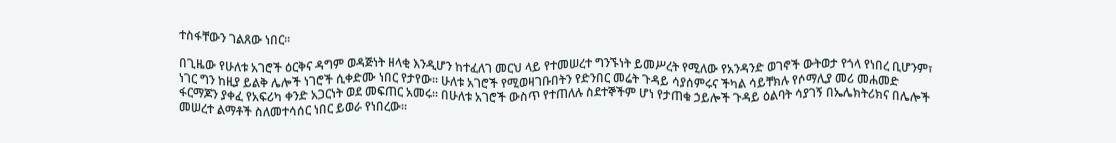ተስፋቸውን ገልጸው ነበር፡፡

በጊዜው የሁለቱ አገሮች ዕርቅና ዳግም ወዳጅነት ዘላቂ እንዲሆን ከተፈለገ መርህ ላይ የተመሠረተ ግንኙነት ይመሥረት የሚለው የአንዳንድ ወገኖች ውትወታ የጎላ የነበረ ቢሆንም፣ ነገር ግን ከዚያ ይልቅ ሌሎች ነገሮች ሲቀድሙ ነበር የታየው፡፡ ሁለቱ አገሮች የሚወዛገቡበትን የድንበር መሬት ጉዳይ ሳያሰምሩና ችካል ሳይቸክሉ የሶማሊያ መሪ መሐመድ ፋርማጆን ያቀፈ የአፍሪካ ቀንድ አጋርነት ወደ መፍጠር አመሩ፡፡ በሁለቱ አገሮች ውስጥ የተጠለሉ ስደተኞችም ሆነ የታጠቁ ኃይሎች ጉዳይ ዕልባት ሳያገኝ በኤሌክትሪክና በሌሎች መሠረተ ልማቶች ስለመተሳሰር ነበር ይወራ የነበረው፡፡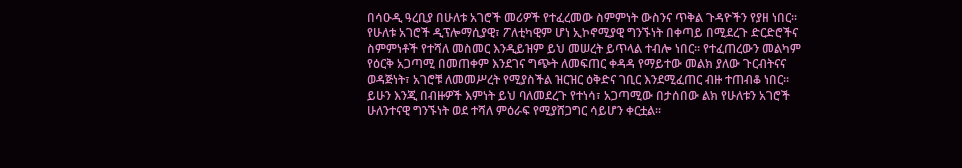በሳዑዲ ዓረቢያ በሁለቱ አገሮች መሪዎች የተፈረመው ስምምነት ውስንና ጥቅል ጉዳዮችን የያዘ ነበር፡፡ የሁለቱ አገሮች ዲፕሎማሲያዊ፣ ፖለቲካዊም ሆነ ኢኮኖሚያዊ ግንኙነት በቀጣይ በሚደረጉ ድርድሮችና ስምምነቶች የተሻለ መስመር እንዲይዝም ይህ መሠረት ይጥላል ተብሎ ነበር፡፡ የተፈጠረውን መልካም የዕርቅ አጋጣሚ በመጠቀም እንደገና ግጭት ለመፍጠር ቀዳዳ የማይተው መልክ ያለው ጉርብትናና ወዳጅነት፣ አገሮቹ ለመመሥረት የሚያስችል ዝርዝር ዕቅድና ገቢር እንደሚፈጠር ብዙ ተጠብቆ ነበር፡፡ ይሁን እንጂ በብዙዎች እምነት ይህ ባለመደረጉ የተነሳ፣ አጋጣሚው በታሰበው ልክ የሁለቱን አገሮች ሁለንተናዊ ግንኙነት ወደ ተሻለ ምዕራፍ የሚያሸጋግር ሳይሆን ቀርቷል፡፡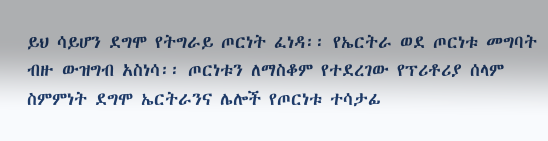ይህ ሳይሆን ደግሞ የትግራይ ጦርነት ፈነዳ፡፡ የኤርትራ ወደ ጦርነቱ መግባት ብዙ ውዝግብ አስነሳ፡፡ ጦርነቱን ለማስቆም የተደረገው የፕሪቶሪያ ሰላም ስምምነት ደግሞ ኤርትራንና ሌሎች የጦርነቱ ተሳታፊ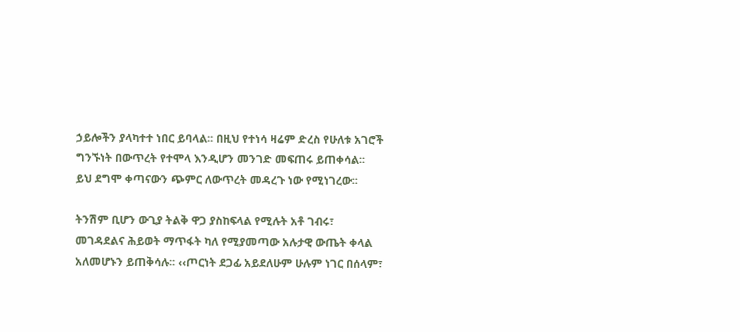ኃይሎችን ያላካተተ ነበር ይባላል፡፡ በዚህ የተነሳ ዛሬም ድረስ የሁለቱ አገሮች ግንኙነት በውጥረት የተሞላ እንዲሆን መንገድ መፍጠሩ ይጠቀሳል፡፡ ይህ ደግሞ ቀጣናውን ጭምር ለውጥረት መዳረጉ ነው የሚነገረው፡፡

ትንሽም ቢሆን ውጊያ ትልቅ ዋጋ ያስከፍላል የሚሉት አቶ ገብሩ፣ መገዳደልና ሕይወት ማጥፋት ካለ የሚያመጣው አሉታዊ ውጤት ቀላል አለመሆኑን ይጠቅሳሉ፡፡ ‹‹ጦርነት ደጋፊ አይደለሁም ሁሉም ነገር በሰላም፣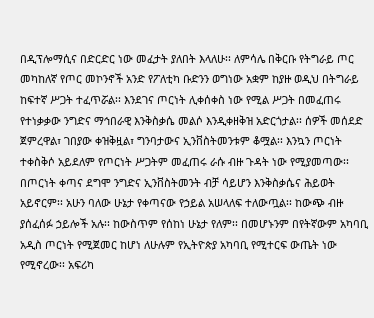በዲፕሎማሲና በድርድር ነው መፈታት ያለበት እላለሁ፡፡ ለምሳሌ በቅርቡ የትግራይ ጦር መካከለኛ የጦር መኮንኖች አንድ የፖለቲካ ቡድንን ወግነው አቋም ከያዙ ወዲህ በትግራይ ከፍተኛ ሥጋት ተፈጥሯል፡፡ እንደገና ጦርነት ሊቀሰቀስ ነው የሚል ሥጋት በመፈጠሩ የተነቃቃው ንግድና ማኅበራዊ እንቅስቃሴ መልሶ እንዲቀዘቅዝ አድርጎታል፡፡ ሰዎች መሰደድ ጀምረዋል፣ ገበያው ቀዝቅዟል፣ ግንባታውና ኢንቨስትመንቱም ቆሟል፡፡ እንኳን ጦርነት ተቀስቅሶ አይደለም የጦርነት ሥጋትም መፈጠሩ ራሱ ብዙ ጉዳት ነው የሚያመጣው፡፡ በጦርነት ቀጣና ደግሞ ንግድና ኢንቨስትመንት ብቻ ሳይሆን እንቅስቃሴና ሕይወት አይኖርም፡፡ አሁን ባለው ሁኔታ የቀጣናው የኃይል አሠላለፍ ተለውጧል፡፡ ከውጭ ብዙ ያሰፈሰፉ ኃይሎች አሉ፡፡ ከውስጥም የሰከነ ሁኔታ የለም፡፡ በመሆኑንም በየትኛውም አካባቢ አዲስ ጦርነት የሚጀመር ከሆነ ለሁሉም የኢትዮጵያ አካባቢ የሚተርፍ ውጤት ነው የሚኖረው፡፡ አፍሪካ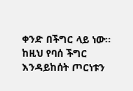ቀንድ በችግር ላይ ነው፡፡ ከዚህ የባሰ ችግር እንዳይከሰት ጦርነቱን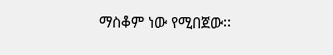ማስቆም ነው የሚበጀው፡፡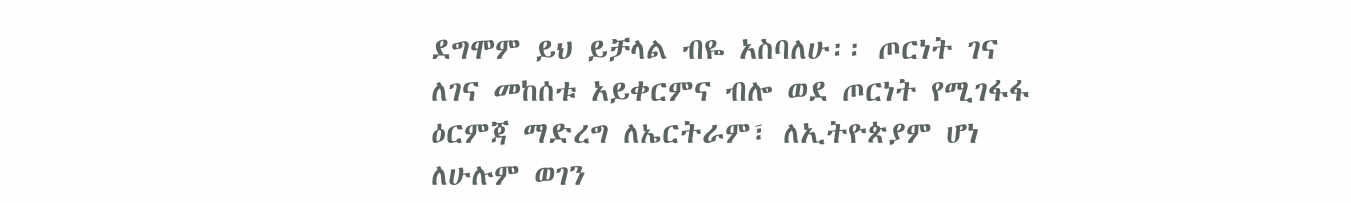ደግሞም ይህ ይቻላል ብዬ አስባለሁ፡፡ ጦርነት ገና ለገና መከሰቱ አይቀርምና ብሎ ወደ ጦርነት የሚገፋፋ ዕርምጃ ማድረግ ለኤርትራም፣ ለኢትዮጵያም ሆነ ለሁሉም ወገን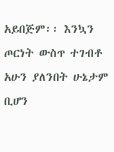አይበጅም፡፡ እንኳን ጦርነት ውስጥ ተገብቶ አሁን ያለንበት ሁኔታም ቢሆን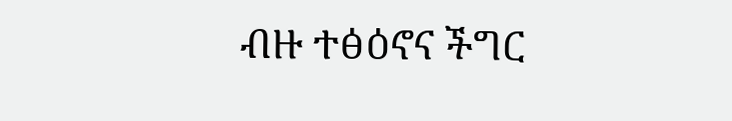ብዙ ተፅዕኖና ችግር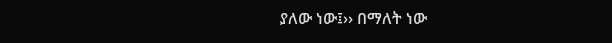ያለው ነው፤›› በማለት ነው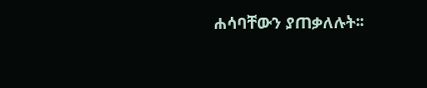ሐሳባቸውን ያጠቃለሉት፡፡